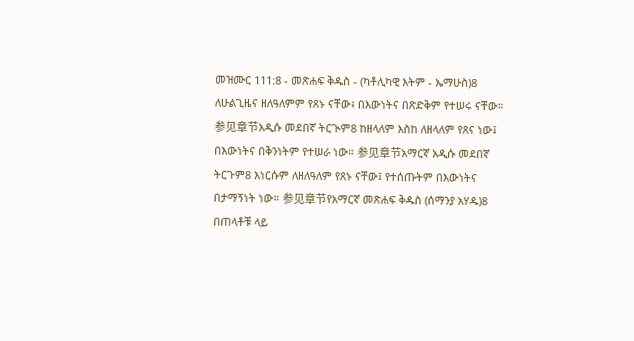መዝሙር 111:8 - መጽሐፍ ቅዱስ - (ካቶሊካዊ እትም - ኤማሁስ)8 ለሁልጊዜና ዘለዓለምም የጸኑ ናቸው፥ በእውነትና በጽድቅም የተሠሩ ናቸው። 参见章节አዲሱ መደበኛ ትርጒም8 ከዘላለም እስከ ለዘላለም የጸና ነው፤ በእውነትና በቅንነትም የተሠራ ነው። 参见章节አማርኛ አዲሱ መደበኛ ትርጉም8 እነርሱም ለዘለዓለም የጸኑ ናቸው፤ የተሰጡትም በእውነትና በታማኝነት ነው። 参见章节የአማርኛ መጽሐፍ ቅዱስ (ሰማንያ አሃዱ)8 በጠላቶቹ ላይ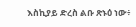እስኪያይ ድረስ ልቡ ጽኑዕ ነው፥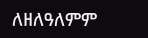ለዘለዓለምም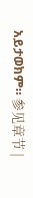አይታወክም። 参见章节 |